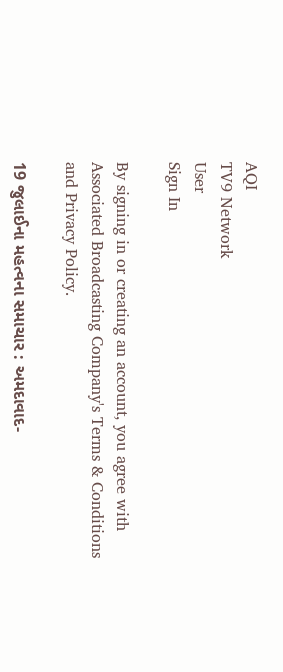AQI
TV9 Network
User
Sign In

By signing in or creating an account, you agree with Associated Broadcasting Company's Terms & Conditions and Privacy Policy.

19 જુલાઈના મહત્વના સમાચાર : અમદાવાદ-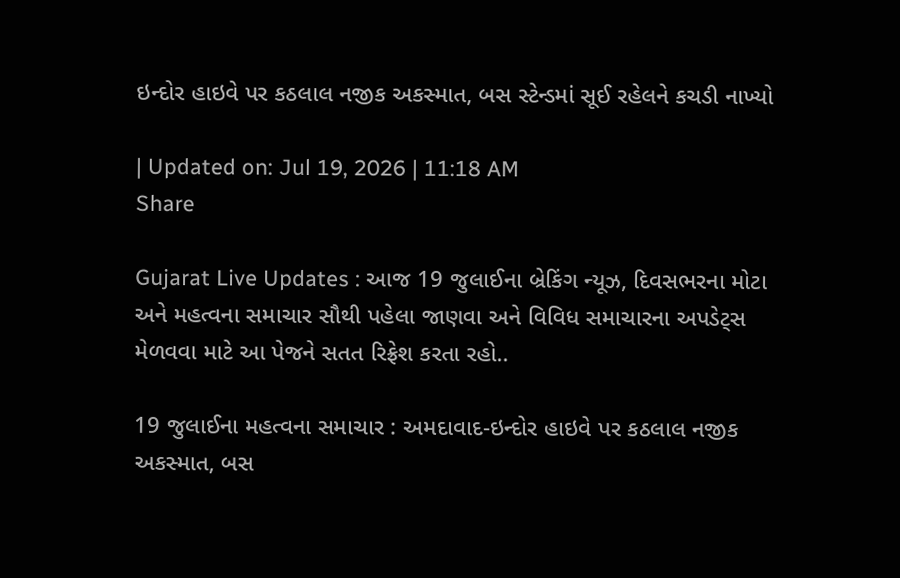ઇન્દોર હાઇવે પર કઠલાલ નજીક અકસ્માત, બસ સ્ટેન્ડમાં સૂઈ રહેલને કચડી નાખ્યો

| Updated on: Jul 19, 2026 | 11:18 AM
Share

Gujarat Live Updates : આજ 19 જુલાઈના બ્રેકિંગ ન્યૂઝ, દિવસભરના મોટા અને મહત્વના સમાચાર સૌથી પહેલા જાણવા અને વિવિધ સમાચારના અપડેટ્સ મેળવવા માટે આ પેજને સતત રિફ્રેશ કરતા રહો..

19 જુલાઈના મહત્વના સમાચાર : અમદાવાદ-ઇન્દોર હાઇવે પર કઠલાલ નજીક અકસ્માત, બસ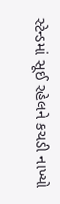સ્ટેન્ડમાં સૂઈ રહેલને કચડી નાખ્યો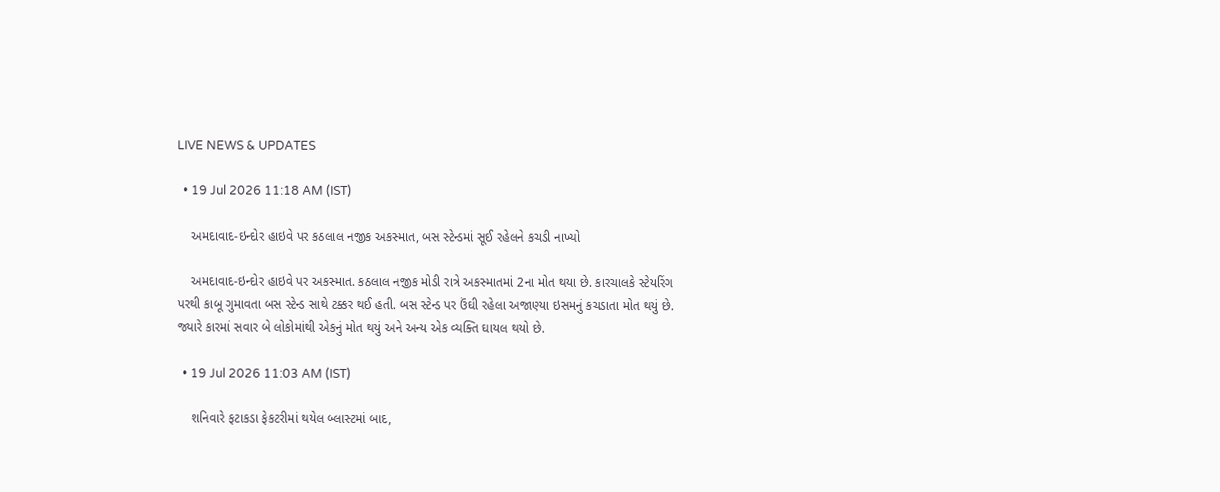LIVE NEWS & UPDATES

  • 19 Jul 2026 11:18 AM (IST)

    અમદાવાદ-ઇન્દોર હાઇવે પર કઠલાલ નજીક અકસ્માત, બસ સ્ટેન્ડમાં સૂઈ રહેલને કચડી નાખ્યો

    અમદાવાદ-ઇન્દોર હાઇવે પર અકસ્માત. કઠલાલ નજીક મોડી રાત્રે અકસ્માતમાં 2ના મોત થયા છે. કારચાલકે સ્ટેયરિંગ પરથી કાબૂ ગુમાવતા બસ સ્ટેન્ડ સાથે ટક્કર થઈ હતી. બસ સ્ટેન્ડ પર ઉંઘી રહેલા અજાણ્યા ઇસમનું કચડાતા મોત થયું છે. જ્યારે કારમાં સવાર બે લોકોમાંથી એકનું મોત થયું અને અન્ય એક વ્યક્તિ ઘાયલ થયો છે.

  • 19 Jul 2026 11:03 AM (IST)

    શનિવારે ફટાકડા ફેકટરીમાં થયેલ બ્લાસ્ટમાં બાદ,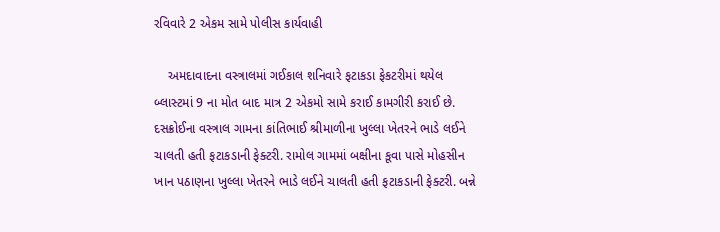રવિવારે 2 એકમ સામે પોલીસ કાર્યવાહી

    અમદાવાદના વસ્ત્રાલમાં ગઈકાલ શનિવારે ફટાકડા ફેકટરીમાં થયેલ બ્લાસ્ટમાં 9 ના મોત બાદ માત્ર 2 એકમો સામે કરાઈ કામગીરી કરાઈ છે. દસક્રોઈના વસ્ત્રાલ ગામના કાંતિભાઈ શ્રીમાળીના ખુલ્લા ખેતરને ભાડે લઈને ચાલતી હતી ફટાકડાની ફેક્ટરી. રામોલ ગામમાં બક્ષીના કૂવા પાસે મોહસીન ખાન પઠાણના ખુલ્લા ખેતરને ભાડે લઈને ચાલતી હતી ફટાકડાની ફેક્ટરી. બન્ને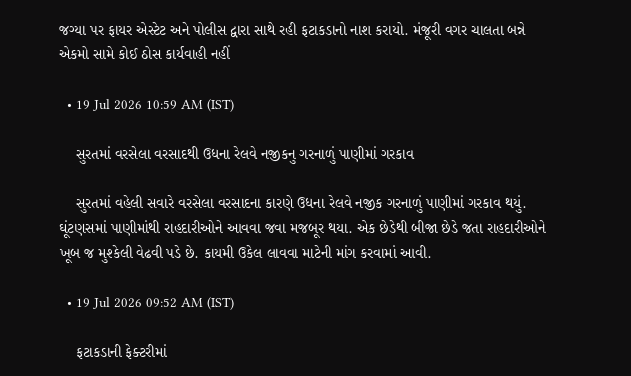જગ્યા પર ફાયર એસ્ટેટ અને પોલીસ દ્વારા સાથે રહી ફટાકડાનો નાશ કરાયો. મંજૂરી વગર ચાલતા બન્ને એકમો સામે કોઈ ઠોસ કાર્યવાહી નહીં

  • 19 Jul 2026 10:59 AM (IST)

    સુરતમાં વરસેલા વરસાદથી ઉધના રેલવે નજીકનુ ગરનાળું પાણીમાં ગરકાવ

    સુરતમાં વહેલી સવારે વરસેલા વરસાદના કારણે ઉધના રેલવે નજીક ગરનાળું પાણીમાં ગરકાવ થયું. ઘૂંટણસમાં પાણીમાંથી રાહદારીઓને આવવા જવા મજબૂર થયા. એક છેડેથી બીજા છેડે જતા રાહદારીઓને ખૂબ જ મુશ્કેલી વેઢવી પડે છે. કાયમી ઉકેલ લાવવા માટેની માંગ કરવામાં આવી.

  • 19 Jul 2026 09:52 AM (IST)

    ફટાકડાની ફેક્ટરીમાં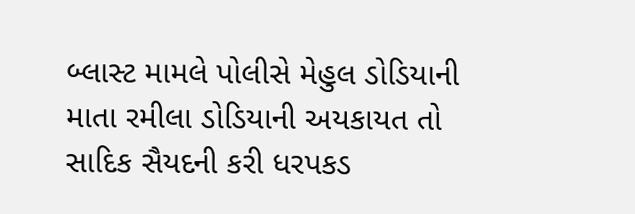બ્લાસ્ટ મામલે પોલીસે મેહુલ ડોડિયાની માતા રમીલા ડોડિયાની અયકાયત તો સાદિક સૈયદની કરી ધરપકડ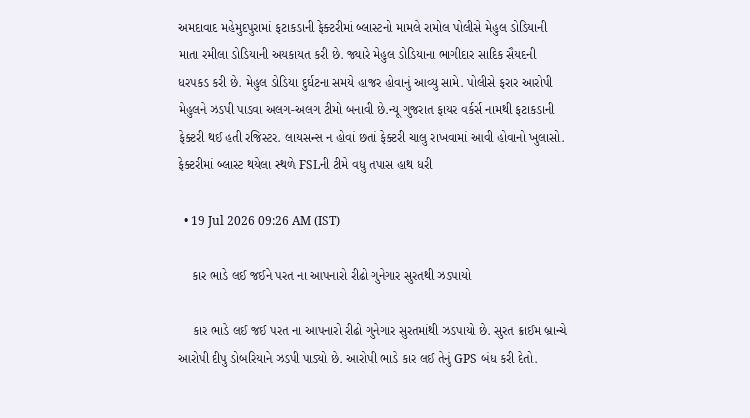અમદાવાદ મહેમુદપુરામાં ફટાકડાની ફેક્ટરીમાં બ્લાસ્ટનો મામલે રામોલ પોલીસે મેહુલ ડોડિયાની માતા રમીલા ડોડિયાની અયકાયત કરી છે. જ્યારે મેહુલ ડોડિયાના ભાગીદાર સાદિક સૈયદની ધરપકડ કરી છે. મેહુલ ડોડિયા દુર્ઘટના સમયે હાજર હોવાનું આવ્યુ સામે. પોલીસે ફરાર આરોપી મેહુલને ઝડપી પાડવા અલગ-અલગ ટીમો બનાવી છે.ન્યૂ ગુજરાત ફાયર વર્કર્સ નામથી ફટાકડાની ફેક્ટરી થઈ હતી રજિસ્ટર. લાયસન્સ ન હોવાં છતાં ફેક્ટરી ચાલુ રાખવામાં આવી હોવાનો ખુલાસો. ફેક્ટરીમાં બ્લાસ્ટ થયેલા સ્થળે FSLની ટીમે વધુ તપાસ હાથ ધરી

  • 19 Jul 2026 09:26 AM (IST)

    કાર ભાડે લઈ જઈને પરત ના આપનારો રીઢો ગુનેગાર સુરતથી ઝડપાયો

    કાર ભાડે લઈ જઈ પરત ના આપનારો રીઢો ગુનેગાર સુરતમાંથી ઝડપાયો છે. સુરત ક્રાઈમ બ્રાન્ચે આરોપી દીપુ ડોબરિયાને ઝડપી પાડ્યો છે. આરોપી ભાડે કાર લઈ તેનું GPS બંધ કરી દેતો.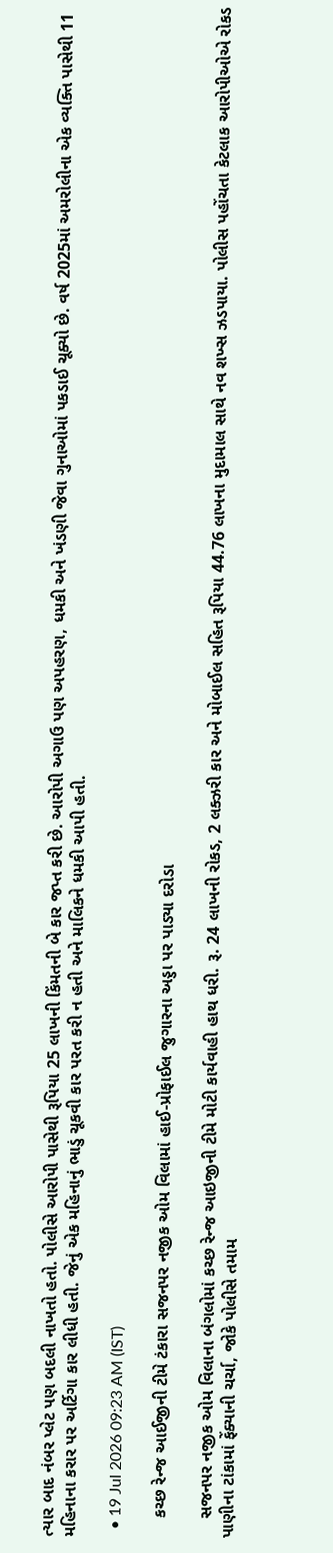ત્યાર બાદ નંબર પ્લેટ પણ બદલી નાખતો હતો. પોલીસે આરોપી પાસેથી રૂપિયા 25 લાખની કિંમતની બે કાર જપ્ત કરી છે. આરોપી અગાઉ પણ અપહરણ, ધમકી અને ખંડણી જેવા ગુનાઓમાં પકડાઈ ચૂક્યો છે. વર્ષ 2025માં અમરોલીના એક વ્યક્તિ પાસેથી 11 મહિનાના કરાર પર અર્ટિગા કાર લીધી હતી. જેનું એક મહિનાનું ભાડું ચૂકવી કાર પરત કરી ન હતી અને માલિકને ધમકી આપી હતી.

  • 19 Jul 2026 09:23 AM (IST)

    કચ્છ રેન્જ આઈજીની ટીમે ટંકારા સજનપર નજીક ઓમ વિલામાં હાઈ-પ્રોફાઈલ જુગારના અડ્ડા પર પાડ્યા દરોડા

    સજનપર નજીક ઓમ વિલાના બંગલોમાં કચ્છ રેન્જ આઇજીની ટીમે મોટી કાર્યવાહી હાથ ધરી. રૂ. 24 લાખની રોકડ, 2 લક્ઝરી કાર અને મોબાઈલ સહિત રૂપિયા 44.76 લાખના મુદામાલ સાથે નવ શખ્સ ઝડપાયા. પોલીસ પહોંચતા કેટલાક આરોપીઓએ રોકડ પાણીના ટાંકામાં ફેંક્યાની ચર્ચા, જોકે પોલીસે તમામ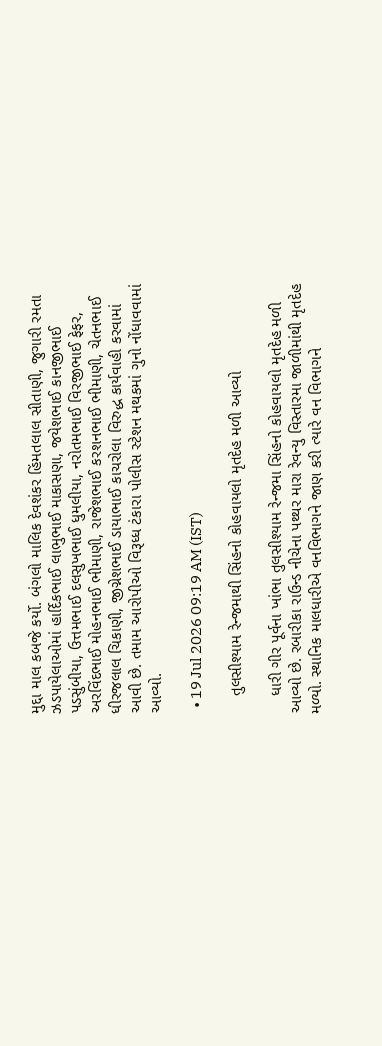મુદ્દા માલ કબજે કર્યો. બંગલો માલિક દેવશંકર હિંમતલાલ સીતાણી, જુગારી રમતા ઝડપાયેલાઓમાં હાર્દિકભાઈ લાભુભાઈ માકાસણા, જયેશભાઈ કાનજીભાઈ પડસુંબીયા, ઉત્તમભાઈ દલસુખભાઈ ધુમલીયા, નરોતમભાઈ વિરજીભાઈ ફેફર, અરવિંદભાઈ મોહનભાઈ ભીમાણી, રાજેશભાઈ કરશનભાઈ ભીમાણી, ચેતનભાઈ ધીરજલાલ ચિકાણી, જીગ્નેશભાઈ ડાયાભાઈ કાચરોલા વિરુદ્ધ કાર્યવાહી કરવામાં આવી છે. તમામ આરોપીઓ વિરૂધ્ધ ટંકારા પોલીસ સ્ટેશન મથકમાં ગુનો નોંધાવવામાં આવ્યો.

  • 19 Jul 2026 09:19 AM (IST)

    તુલસીશ્યામ રેન્જમાથી સિંહનો કોહવાયલો મૃતદેહ મળી આવ્યો

    ધારી ગીર પૂર્વના ખાંભા તુલસીશ્યામ રેન્જમા સિંહનો કોહવાયલો મૃતદેહ મળી આવ્યો છે. રબારીકા રાઉન્ડ નીચેના પથ્થર મારા રેવન્યુ વિસ્તારમા જાળીમાંથી મૃતદેહ મળ્યો. સ્થાનિક માલધારીએ વનવિભાગને જાણ કરી ત્યારે વન વિભાગને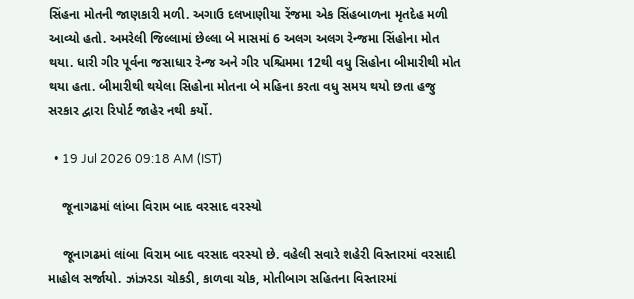સિંહના મોતની જાણકારી મળી. અગાઉ દલખાણીયા રેંજમા એક સિંહબાળના મૃતદેહ મળી આવ્યો હતો. અમરેલી જિલ્લામાં છેલ્લા બે માસમાં 6 અલગ અલગ રેન્જમા સિંહોના મોત થયા. ધારી ગીર પૂર્વના જસાધાર રેન્જ અને ગીર પશ્ચિમમા 12થી વધુ સિહોના બીમારીથી મોત થયા હતા. બીમારીથી થયેલા સિહોના મોતના બે મહિના કરતા વધુ સમય થયો છતા હજુ સરકાર દ્વારા રિપોર્ટ જાહેર નથી કર્યો.

  • 19 Jul 2026 09:18 AM (IST)

    જૂનાગઢમાં લાંબા વિરામ બાદ વરસાદ વરસ્યો

    જૂનાગઢમાં લાંબા વિરામ બાદ વરસાદ વરસ્યો છે. વહેલી સવારે શહેરી વિસ્તારમાં વરસાદી માહોલ સર્જાયો. ઝાંઝરડા ચોકડી, કાળવા ચોક, મોતીબાગ સહિતના વિસ્તારમાં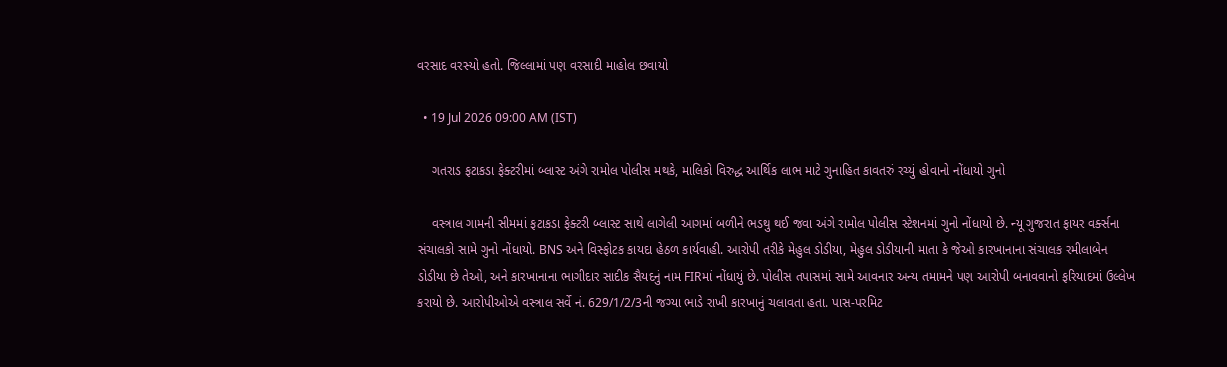વરસાદ વરસ્યો હતો. જિલ્લામાં પણ વરસાદી માહોલ છવાયો

  • 19 Jul 2026 09:00 AM (IST)

    ગતરાડ ફટાકડા ફેક્ટરીમાં બ્લાસ્ટ અંગે રામોલ પોલીસ મથકે, માલિકો વિરુદ્ધ આર્થિક લાભ માટે ગુનાહિત કાવતરું રચ્યું હોવાનો નોંધાયો ગુનો

    વસ્ત્રાલ ગામની સીમમાં ફટાકડા ફેક્ટરી બ્લાસ્ટ સાથે લાગેલી આગમાં બળીને ભડથુ થઈ જવા અંગે રામોલ પોલીસ સ્ટેશનમાં ગુનો નોંધાયો છે. ન્યૂ ગુજરાત ફાયર વર્ક્સના સંચાલકો સામે ગુનો નોંધાયો. BNS અને વિસ્ફોટક કાયદા હેઠળ કાર્યવાહી. આરોપી તરીકે મેહુલ ડોડીયા, મેહુલ ડોડીયાની માતા કે જેઓ કારખાનાના સંચાલક રમીલાબેન ડોડીયા છે તેઓ, અને કારખાનાના ભાગીદાર સાદીક સૈયદનું નામ FIRમાં નોંધાયું છે. પોલીસ તપાસમાં સામે આવનાર અન્ય તમામને પણ આરોપી બનાવવાનો ફરિયાદમાં ઉલ્લેખ કરાયો છે. આરોપીઓએ વસ્ત્રાલ સર્વે નં. 629/1/2/3ની જગ્યા ભાડે રાખી કારખાનું ચલાવતા હતા. પાસ-પરમિટ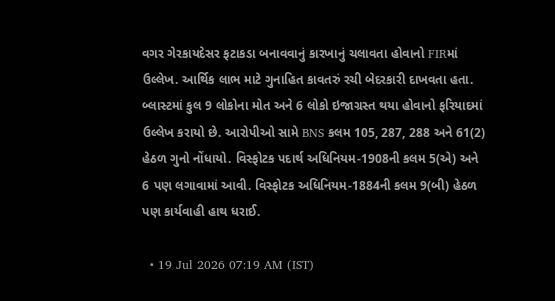વગર ગેરકાયદેસર ફટાકડા બનાવવાનું કારખાનું ચલાવતા હોવાનો FIRમાં ઉલ્લેખ. આર્થિક લાભ માટે ગુનાહિત કાવતરું રચી બેદરકારી દાખવતા હતા. બ્લાસ્ટમાં કુલ 9 લોકોના મોત અને 6 લોકો ઇજાગ્રસ્ત થયા હોવાનો ફરિયાદમાં ઉલ્લેખ કરાયો છે. આરોપીઓ સામે BNS કલમ 105, 287, 288 અને 61(2) હેઠળ ગુનો નોંધાયો. વિસ્ફોટક પદાર્થ અધિનિયમ-1908ની કલમ 5(એ) અને 6 પણ લગાવામાં આવી. વિસ્ફોટક અધિનિયમ-1884ની કલમ 9(બી) હેઠળ પણ કાર્યવાહી હાથ ધરાઈ.

  • 19 Jul 2026 07:19 AM (IST)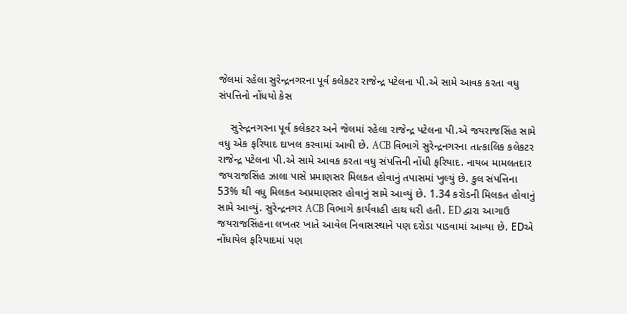જેલમાં રહેલા સુરેન્દ્રનગરના પૂર્વ કલેકટર રાજેન્દ્ર પટેલના પી.એ સામે આવક કરતા વધુ સંપત્તિનો નોંધયો કેસ

    સુરેન્દ્રનગરના પૂર્વ કલેકટર અને જેલમાં રહેલા રાજેન્દ્ર પટેલના પી.એ જયરાજસિંહ સામે વધુ એક ફરિયાદ દાખલ કરવામાં આવી છે. ACB વિભાગે સુરેન્દ્રનગરના તાત્કાલિક કલેકટર રાજેન્દ્ર પટેલના પી.એ સામે આવક કરતા વધુ સંપત્તિની નોંધી ફરિયાદ. નાયબ મામલતદાર જયરાજસિંહ ઝાલા પાસે પ્રમાણસર મિલકત હોવાનું તપાસમાં ખુલ્યું છે. કુલ સંપત્તિના 53% થી વધુ મિલકત અપ્રમાણસર હોવાનું સામે આવ્યું છે. 1.34 કરોડની મિલકત હોવાનું સામે આવ્યું. સુરેન્દ્રનગર ACB વિભાગે કાર્યવાહી હાથ ધરી હતી. ED દ્વારા આગાઉ જયરાજસિંહના લખતર ખાતે આવેલ નિવાસસ્થાને પણ દરોડા પાડવામાં આવ્યા છે. EDએ નોંધાયેલ ફરિયાદમાં પણ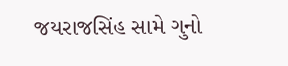જયરાજસિંહ સામે ગુનો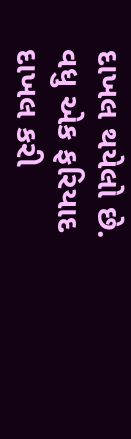દાખલ થયેલો છે. વધુ એક ફરિયાદ દાખલ કરી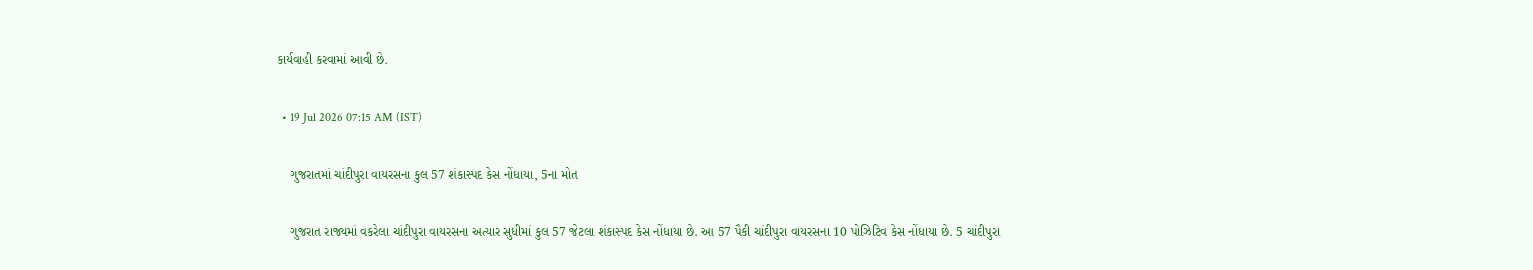કાર્યવાહી કરવામાં આવી છે.

  • 19 Jul 2026 07:15 AM (IST)

    ગુજરાતમાં ચાંદીપુરા વાયરસના કુલ 57 શંકાસ્પદ કેસ નોંધાયા, 5ના મોત

    ગુજરાત રાજ્યમાં વકરેલા ચાંદીપુરા વાયરસના અત્યાર સુધીમાં કુલ 57 જેટલા શંકાસ્પદ કેસ નોંધાયા છે. આ 57 પૈકી ચાંદીપુરા વાયરસના 10 પોઝિટિવ કેસ નોંધાયા છે. 5 ચાંદીપુરા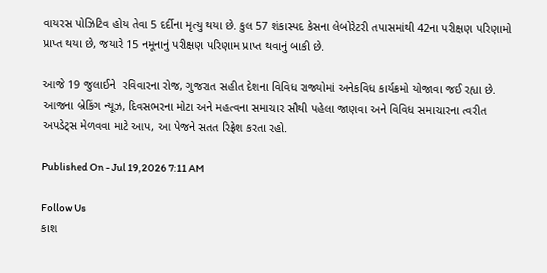વાયરસ પોઝિટિવ હોય તેવા 5 દર્દીના મૃત્યુ થયા છે. કુલ 57 શંકાસ્પદ કેસના લેબોરેટરી તપાસમાંથી 42ના પરીક્ષણ પરિણામો પ્રાપ્ત થયા છે, જયારે 15 નમૂનાનું પરીક્ષણ પરિણામ પ્રાપ્ત થવાનું બાકી છે.

આજે 19 જુલાઈને  રવિવારના રોજ, ગુજરાત સહીત દેશના વિવિધ રાજ્યોમાં અનેકવિધ કાર્યક્રમો યોજાવા જઈ રહ્યા છે. આજના બ્રેકિંગ ન્યૂઝ, દિવસભરના મોટા અને મહત્વના સમાચાર સૌથી પહેલા જાણવા અને વિવિધ સમાચારના ત્વરીત અપડેટ્સ મેળવવા માટે આપ, આ પેજને સતત રિફ્રેશ કરતા રહો.

Published On - Jul 19,2026 7:11 AM

Follow Us
કાશ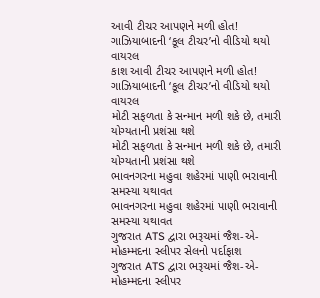આવી ટીચર આપણને મળી હોત! ગાઝિયાબાદની ‘કૂલ ટીચર’નો વીડિયો થયો વાયરલ
કાશ આવી ટીચર આપણને મળી હોત! ગાઝિયાબાદની ‘કૂલ ટીચર’નો વીડિયો થયો વાયરલ
મોટી સફળતા કે સન્માન મળી શકે છે, તમારી યોગ્યતાની પ્રશંસા થશે
મોટી સફળતા કે સન્માન મળી શકે છે, તમારી યોગ્યતાની પ્રશંસા થશે
ભાવનગરના મહુવા શહેરમાં પાણી ભરાવાની સમસ્યા યથાવત
ભાવનગરના મહુવા શહેરમાં પાણી ભરાવાની સમસ્યા યથાવત
ગુજરાત ATS દ્વારા ભરૂચમાં જૈશ-એ-મોહમ્મદના સ્લીપર સેલનો પર્દાફાશ
ગુજરાત ATS દ્વારા ભરૂચમાં જૈશ-એ-મોહમ્મદના સ્લીપર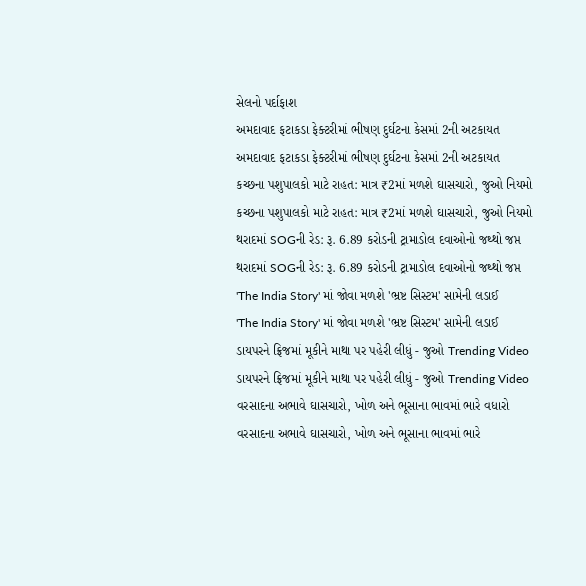સેલનો પર્દાફાશ
અમદાવાદ ફટાકડા ફેક્ટરીમાં ભીષણ દુર્ઘટના કેસમાં 2ની અટકાયત
અમદાવાદ ફટાકડા ફેક્ટરીમાં ભીષણ દુર્ઘટના કેસમાં 2ની અટકાયત
કચ્છના પશુપાલકો માટે રાહત: માત્ર ₹2માં મળશે ઘાસચારો, જુઓ નિયમો
કચ્છના પશુપાલકો માટે રાહત: માત્ર ₹2માં મળશે ઘાસચારો, જુઓ નિયમો
થરાદમાં SOGની રેડ: રૂ. 6.89 કરોડની ટ્રામાડોલ દવાઓનો જથ્થો જપ્ત
થરાદમાં SOGની રેડ: રૂ. 6.89 કરોડની ટ્રામાડોલ દવાઓનો જથ્થો જપ્ત
'The India Story' માં જોવા મળશે 'ભ્રષ્ટ સિસ્ટમ' સામેની લડાઈ
'The India Story' માં જોવા મળશે 'ભ્રષ્ટ સિસ્ટમ' સામેની લડાઈ
ડાયપરને ફ્રિજમાં મૂકીને માથા પર પહેરી લીધું - જુઓ Trending Video
ડાયપરને ફ્રિજમાં મૂકીને માથા પર પહેરી લીધું - જુઓ Trending Video
વરસાદના અભાવે ઘાસચારો, ખોળ અને ભૂસાના ભાવમાં ભારે વધારો
વરસાદના અભાવે ઘાસચારો, ખોળ અને ભૂસાના ભાવમાં ભારે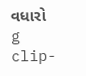વધારો
g clip-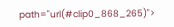path="url(#clip0_868_265)">